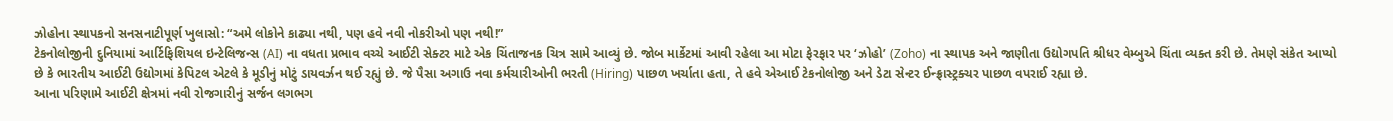ઝોહોના સ્થાપકનો સનસનાટીપૂર્ણ ખુલાસો: “અમે લોકોને કાઢ્યા નથી, પણ હવે નવી નોકરીઓ પણ નથી!”
ટેકનોલોજીની દુનિયામાં આર્ટિફિશિયલ ઇન્ટેલિજન્સ (AI) ના વધતા પ્રભાવ વચ્ચે આઈટી સેક્ટર માટે એક ચિંતાજનક ચિત્ર સામે આવ્યું છે. જોબ માર્કેટમાં આવી રહેલા આ મોટા ફેરફાર પર ‘ઝોહો’ (Zoho) ના સ્થાપક અને જાણીતા ઉદ્યોગપતિ શ્રીધર વેમ્બુએ ચિંતા વ્યક્ત કરી છે. તેમણે સંકેત આપ્યો છે કે ભારતીય આઈટી ઉદ્યોગમાં કેપિટલ એટલે કે મૂડીનું મોટું ડાયવર્ઝન થઈ રહ્યું છે. જે પૈસા અગાઉ નવા કર્મચારીઓની ભરતી (Hiring) પાછળ ખર્ચાતા હતા, તે હવે એઆઈ ટેકનોલોજી અને ડેટા સેન્ટર ઈન્ફ્રાસ્ટ્રક્ચર પાછળ વપરાઈ રહ્યા છે.
આના પરિણામે આઈટી ક્ષેત્રમાં નવી રોજગારીનું સર્જન લગભગ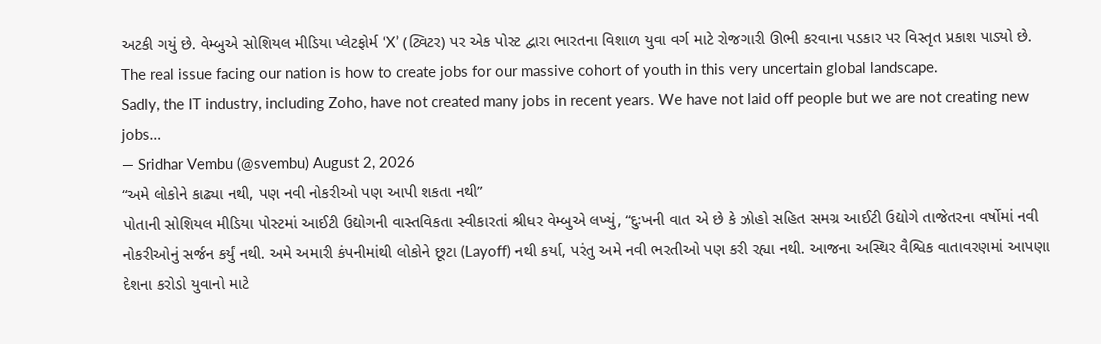અટકી ગયું છે. વેમ્બુએ સોશિયલ મીડિયા પ્લેટફોર્મ ‘X’ (ટ્વિટર) પર એક પોસ્ટ દ્વારા ભારતના વિશાળ યુવા વર્ગ માટે રોજગારી ઊભી કરવાના પડકાર પર વિસ્તૃત પ્રકાશ પાડ્યો છે.
The real issue facing our nation is how to create jobs for our massive cohort of youth in this very uncertain global landscape.
Sadly, the IT industry, including Zoho, have not created many jobs in recent years. We have not laid off people but we are not creating new jobs…
— Sridhar Vembu (@svembu) August 2, 2026
“અમે લોકોને કાઢ્યા નથી, પણ નવી નોકરીઓ પણ આપી શકતા નથી”
પોતાની સોશિયલ મીડિયા પોસ્ટમાં આઈટી ઉદ્યોગની વાસ્તવિકતા સ્વીકારતાં શ્રીધર વેમ્બુએ લખ્યું, “દુઃખની વાત એ છે કે ઝોહો સહિત સમગ્ર આઈટી ઉદ્યોગે તાજેતરના વર્ષોમાં નવી નોકરીઓનું સર્જન કર્યું નથી. અમે અમારી કંપનીમાંથી લોકોને છૂટા (Layoff) નથી કર્યા, પરંતુ અમે નવી ભરતીઓ પણ કરી રહ્યા નથી. આજના અસ્થિર વૈશ્વિક વાતાવરણમાં આપણા દેશના કરોડો યુવાનો માટે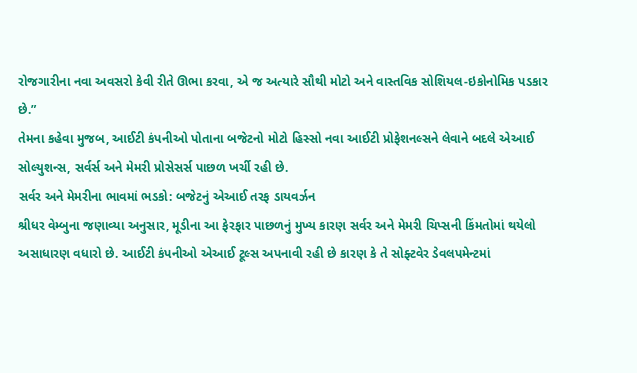રોજગારીના નવા અવસરો કેવી રીતે ઊભા કરવા, એ જ અત્યારે સૌથી મોટો અને વાસ્તવિક સોશિયલ-ઇકોનોમિક પડકાર છે.”
તેમના કહેવા મુજબ, આઈટી કંપનીઓ પોતાના બજેટનો મોટો હિસ્સો નવા આઈટી પ્રોફેશનલ્સને લેવાને બદલે એઆઈ સોલ્યુશન્સ, સર્વર્સ અને મેમરી પ્રોસેસર્સ પાછળ ખર્ચી રહી છે.
સર્વર અને મેમરીના ભાવમાં ભડકો: બજેટનું એઆઈ તરફ ડાયવર્ઝન
શ્રીધર વેમ્બુના જણાવ્યા અનુસાર, મૂડીના આ ફેરફાર પાછળનું મુખ્ય કારણ સર્વર અને મેમરી ચિપ્સની કિંમતોમાં થયેલો અસાધારણ વધારો છે. આઈટી કંપનીઓ એઆઈ ટૂલ્સ અપનાવી રહી છે કારણ કે તે સોફ્ટવેર ડેવલપમેન્ટમાં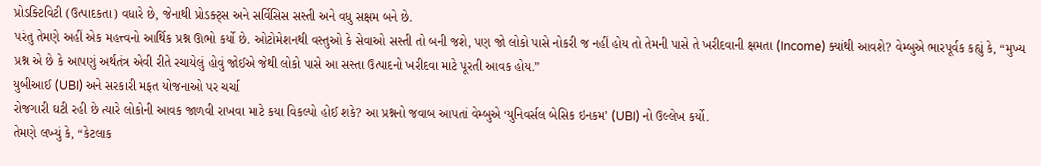પ્રોડક્ટિવિટી (ઉત્પાદકતા) વધારે છે, જેનાથી પ્રોડક્ટ્સ અને સર્વિસિસ સસ્તી અને વધુ સક્ષમ બને છે.
પરંતુ તેમણે અહીં એક મહત્ત્વનો આર્થિક પ્રશ્ન ઊભો કર્યો છે. ઓટોમેશનથી વસ્તુઓ કે સેવાઓ સસ્તી તો બની જશે, પણ જો લોકો પાસે નોકરી જ નહીં હોય તો તેમની પાસે તે ખરીદવાની ક્ષમતા (Income) ક્યાંથી આવશે? વેમ્બુએ ભારપૂર્વક કહ્યું કે, “મુખ્ય પ્રશ્ન એ છે કે આપણું અર્થતંત્ર એવી રીતે રચાયેલું હોવું જોઈએ જેથી લોકો પાસે આ સસ્તા ઉત્પાદનો ખરીદવા માટે પૂરતી આવક હોય.”
યુબીઆઈ (UBI) અને સરકારી મફત યોજનાઓ પર ચર્ચા
રોજગારી ઘટી રહી છે ત્યારે લોકોની આવક જાળવી રાખવા માટે કયા વિકલ્પો હોઈ શકે? આ પ્રશ્નનો જવાબ આપતાં વેમ્બુએ ‘યુનિવર્સલ બેસિક ઇનકમ’ (UBI) નો ઉલ્લેખ કર્યો.
તેમણે લખ્યું કે, “કેટલાક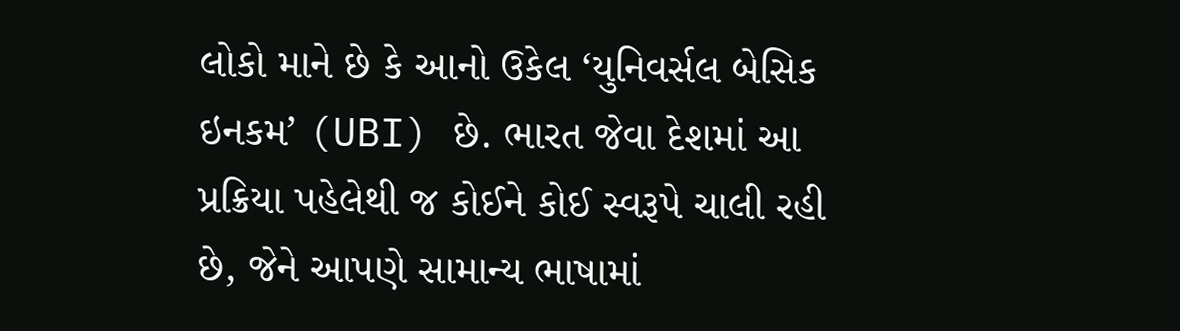લોકો માને છે કે આનો ઉકેલ ‘યુનિવર્સલ બેસિક ઇનકમ’ (UBI) છે. ભારત જેવા દેશમાં આ પ્રક્રિયા પહેલેથી જ કોઈને કોઈ સ્વરૂપે ચાલી રહી છે, જેને આપણે સામાન્ય ભાષામાં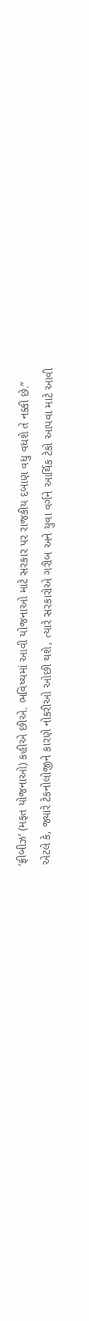‘ફ્રીબીઝ’ (મફત યોજનાઓ) કહીએ છીએ. ભવિષ્યમાં આવી યોજનાઓ માટે સરકાર પર રાજકીય દબાણ વધુ વધશે તે નક્કી છે.”
એટલે કે, જ્યારે ટેકનોલોજીને કારણે નોકરીઓ ઓછી થશે, ત્યારે સરકારોએ ગરીબ અને યુવા વર્ગને આર્થિક ટેકો આપવા માટે આવી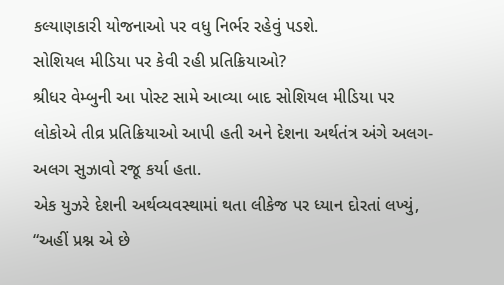કલ્યાણકારી યોજનાઓ પર વધુ નિર્ભર રહેવું પડશે.
સોશિયલ મીડિયા પર કેવી રહી પ્રતિક્રિયાઓ?
શ્રીધર વેમ્બુની આ પોસ્ટ સામે આવ્યા બાદ સોશિયલ મીડિયા પર લોકોએ તીવ્ર પ્રતિક્રિયાઓ આપી હતી અને દેશના અર્થતંત્ર અંગે અલગ-અલગ સુઝાવો રજૂ કર્યા હતા.
એક યુઝરે દેશની અર્થવ્યવસ્થામાં થતા લીકેજ પર ધ્યાન દોરતાં લખ્યું, “અહીં પ્રશ્ન એ છે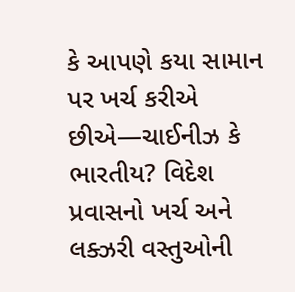કે આપણે કયા સામાન પર ખર્ચ કરીએ છીએ—ચાઈનીઝ કે ભારતીય? વિદેશ પ્રવાસનો ખર્ચ અને લક્ઝરી વસ્તુઓની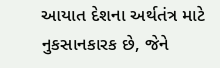આયાત દેશના અર્થતંત્ર માટે નુકસાનકારક છે, જેને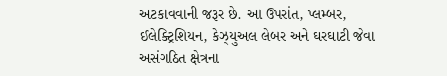અટકાવવાની જરૂર છે. આ ઉપરાંત, પ્લમ્બર, ઈલેક્ટ્રિશિયન, કેઝ્યુઅલ લેબર અને ઘરઘાટી જેવા અસંગઠિત ક્ષેત્રના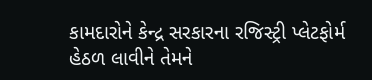કામદારોને કેન્દ્ર સરકારના રજિસ્ટ્રી પ્લેટફોર્મ હેઠળ લાવીને તેમને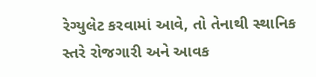રેગ્યુલેટ કરવામાં આવે, તો તેનાથી સ્થાનિક સ્તરે રોજગારી અને આવક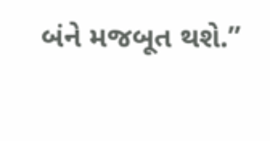બંને મજબૂત થશે.”